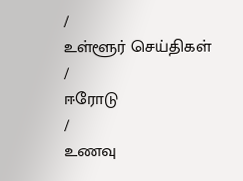/
உள்ளூர் செய்திகள்
/
ஈரோடு
/
உணவு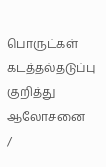பொருட்கள் கடத்தல்தடுப்பு குறித்து ஆலோசனை
/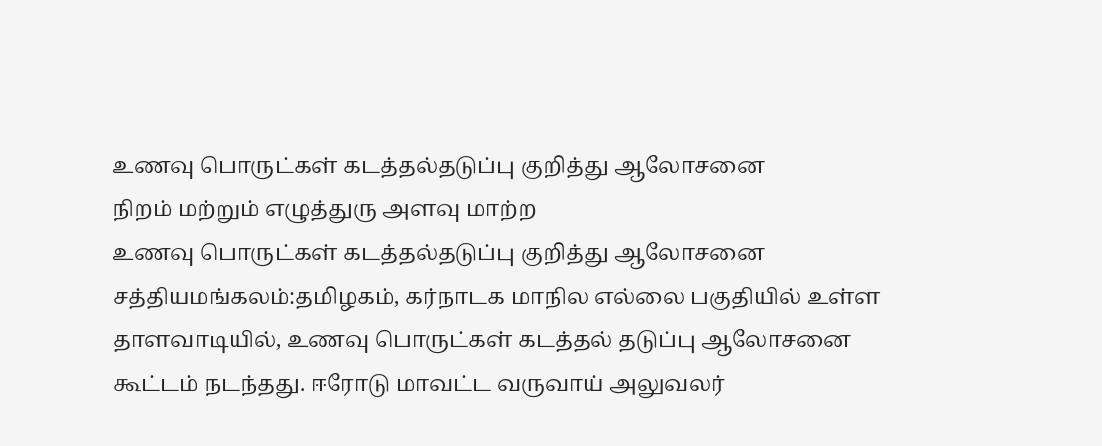உணவு பொருட்கள் கடத்தல்தடுப்பு குறித்து ஆலோசனை
நிறம் மற்றும் எழுத்துரு அளவு மாற்ற
உணவு பொருட்கள் கடத்தல்தடுப்பு குறித்து ஆலோசனை
சத்தியமங்கலம்:தமிழகம், கர்நாடக மாநில எல்லை பகுதியில் உள்ள தாளவாடியில், உணவு பொருட்கள் கடத்தல் தடுப்பு ஆலோசனை கூட்டம் நடந்தது. ஈரோடு மாவட்ட வருவாய் அலுவலர்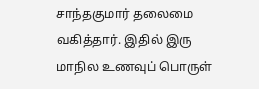சாந்தகுமார் தலைமை வகித்தார். இதில் இரு மாநில உணவுப் பொருள்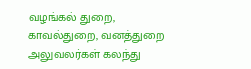வழங்கல் துறை, காவல்துறை, வனத்துறை அலுவலர்கள் கலந்து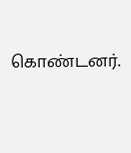கொண்டனர்.